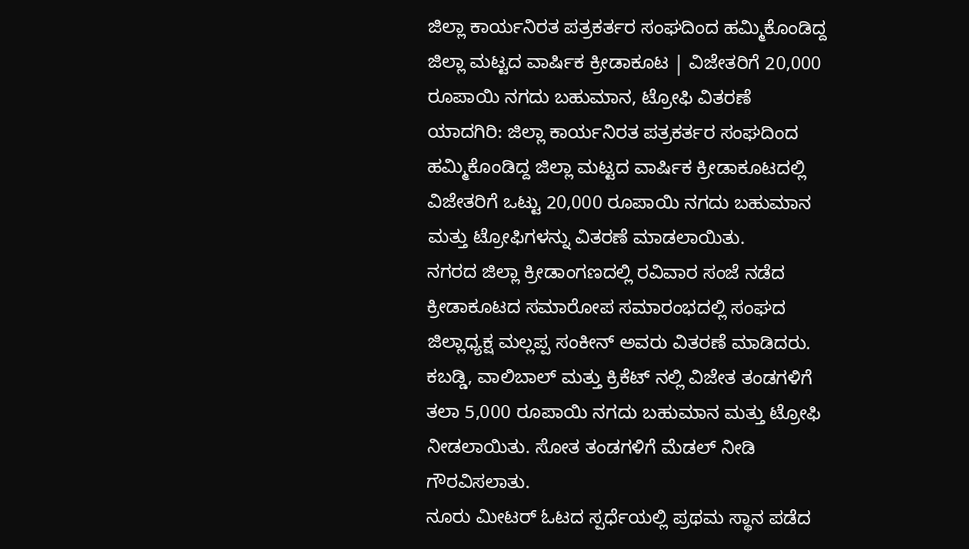ಜಿಲ್ಲಾ ಕಾರ್ಯನಿರತ ಪತ್ರಕರ್ತರ ಸಂಘದಿಂದ ಹಮ್ಮಿಕೊಂಡಿದ್ದ ಜಿಲ್ಲಾ ಮಟ್ಟದ ವಾರ್ಷಿಕ ಕ್ರೀಡಾಕೂಟ | ವಿಜೇತರಿಗೆ 20,000 ರೂಪಾಯಿ ನಗದು ಬಹುಮಾನ, ಟ್ರೋಫಿ ವಿತರಣೆ
ಯಾದಗಿರಿ: ಜಿಲ್ಲಾ ಕಾರ್ಯನಿರತ ಪತ್ರಕರ್ತರ ಸಂಘದಿಂದ ಹಮ್ಮಿಕೊಂಡಿದ್ದ ಜಿಲ್ಲಾ ಮಟ್ಟದ ವಾರ್ಷಿಕ ಕ್ರೀಡಾಕೂಟದಲ್ಲಿ ವಿಜೇತರಿಗೆ ಒಟ್ಟು 20,000 ರೂಪಾಯಿ ನಗದು ಬಹುಮಾನ ಮತ್ತು ಟ್ರೋಫಿಗಳನ್ನು ವಿತರಣೆ ಮಾಡಲಾಯಿತು.
ನಗರದ ಜಿಲ್ಲಾ ಕ್ರೀಡಾಂಗಣದಲ್ಲಿ ರವಿವಾರ ಸಂಜೆ ನಡೆದ ಕ್ರೀಡಾಕೂಟದ ಸಮಾರೋಪ ಸಮಾರಂಭದಲ್ಲಿ ಸಂಘದ ಜಿಲ್ಲಾಧ್ಯಕ್ಷ ಮಲ್ಲಪ್ಪ ಸಂಕೀನ್ ಅವರು ವಿತರಣೆ ಮಾಡಿದರು.
ಕಬಡ್ಡಿ, ವಾಲಿಬಾಲ್ ಮತ್ತು ಕ್ರಿಕೆಟ್ ನಲ್ಲಿ ವಿಜೇತ ತಂಡಗಳಿಗೆ ತಲಾ 5,000 ರೂಪಾಯಿ ನಗದು ಬಹುಮಾನ ಮತ್ತು ಟ್ರೋಫಿ ನೀಡಲಾಯಿತು. ಸೋತ ತಂಡಗಳಿಗೆ ಮೆಡಲ್ ನೀಡಿ ಗೌರವಿಸಲಾತು.
ನೂರು ಮೀಟರ್ ಓಟದ ಸ್ಪರ್ಧೆಯಲ್ಲಿ ಪ್ರಥಮ ಸ್ಥಾನ ಪಡೆದ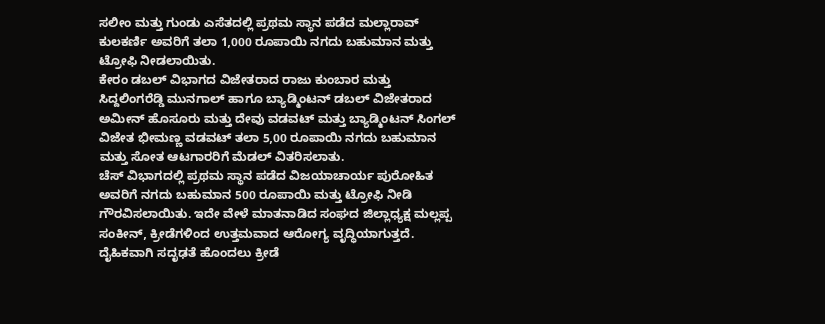ಸಲೀಂ ಮತ್ತು ಗುಂಡು ಎಸೆತದಲ್ಲಿ ಪ್ರಥಮ ಸ್ಥಾನ ಪಡೆದ ಮಲ್ಲಾರಾವ್ ಕುಲಕರ್ಣಿ ಅವರಿಗೆ ತಲಾ 1,000 ರೂಪಾಯಿ ನಗದು ಬಹುಮಾನ ಮತ್ತು ಟ್ರೋಫಿ ನೀಡಲಾಯಿತು.
ಕೇರಂ ಡಬಲ್ ವಿಭಾಗದ ವಿಜೇತರಾದ ರಾಜು ಕುಂಬಾರ ಮತ್ತು ಸಿದ್ದಲಿಂಗರೆಡ್ಡಿ ಮುನಗಾಲ್ ಹಾಗೂ ಬ್ಯಾಡ್ಮಿಂಟನ್ ಡಬಲ್ ವಿಜೇತರಾದ ಅಮೀನ್ ಹೊಸೂರು ಮತ್ತು ದೇವು ವಡವಟ್ ಮತ್ತು ಬ್ಯಾಡ್ಮಿಂಟನ್ ಸಿಂಗಲ್ ವಿಜೇತ ಭೀಮಣ್ಣ ವಡವಟ್ ತಲಾ 5,00 ರೂಪಾಯಿ ನಗದು ಬಹುಮಾನ ಮತ್ತು ಸೋತ ಆಟಗಾರರಿಗೆ ಮೆಡಲ್ ವಿತರಿಸಲಾತು.
ಚೆಸ್ ವಿಭಾಗದಲ್ಲಿ ಪ್ರಥಮ ಸ್ಥಾನ ಪಡೆದ ವಿಜಯಾಚಾರ್ಯ ಪುರೋಹಿತ ಅವರಿಗೆ ನಗದು ಬಹುಮಾನ 500 ರೂಪಾಯಿ ಮತ್ತು ಟ್ರೋಫಿ ನೀಡಿ ಗೌರವಿಸಲಾಯಿತು. ಇದೇ ವೇಳೆ ಮಾತನಾಡಿದ ಸಂಘದ ಜಿಲ್ಲಾಧ್ಯಕ್ಷ ಮಲ್ಲಪ್ಪ ಸಂಕೀನ್, ಕ್ರೀಡೆಗಳಿಂದ ಉತ್ತಮವಾದ ಆರೋಗ್ಯ ವೃದ್ಧಿಯಾಗುತ್ತದೆ. ದೈಹಿಕವಾಗಿ ಸದೃಢತೆ ಹೊಂದಲು ಕ್ರೀಡೆ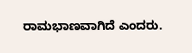ರಾಮಭಾಣವಾಗಿದೆ ಎಂದರು.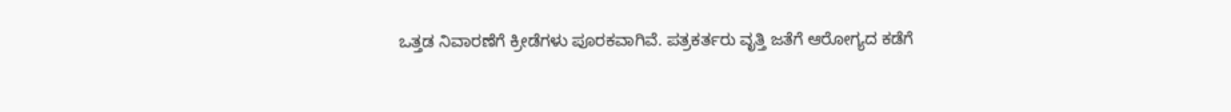ಒತ್ತಡ ನಿವಾರಣೆಗೆ ಕ್ರೀಡೆಗಳು ಪೂರಕವಾಗಿವೆ. ಪತ್ರಕರ್ತರು ವೃತ್ತಿ ಜತೆಗೆ ಆರೋಗ್ಯದ ಕಡೆಗೆ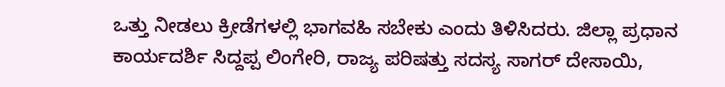ಒತ್ತು ನೀಡಲು ಕ್ರೀಡೆಗಳಲ್ಲಿ ಭಾಗವಹಿ ಸಬೇಕು ಎಂದು ತಿಳಿಸಿದರು. ಜಿಲ್ಲಾ ಪ್ರಧಾನ ಕಾರ್ಯದರ್ಶಿ ಸಿದ್ದಪ್ಪ ಲಿಂಗೇರಿ, ರಾಜ್ಯ ಪರಿಷತ್ತು ಸದಸ್ಯ ಸಾಗರ್ ದೇಸಾಯಿ,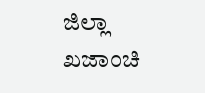ಜಿಲ್ಲಾ ಖಜಾಂಚಿ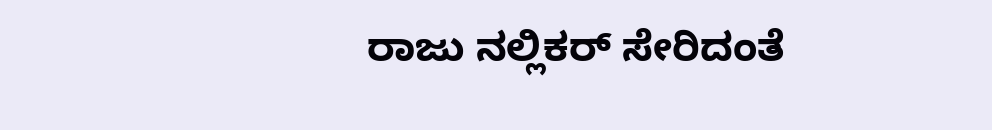ರಾಜು ನಲ್ಲಿಕರ್ ಸೇರಿದಂತೆ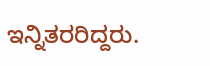ಇನ್ನಿತರರಿದ್ದರು.